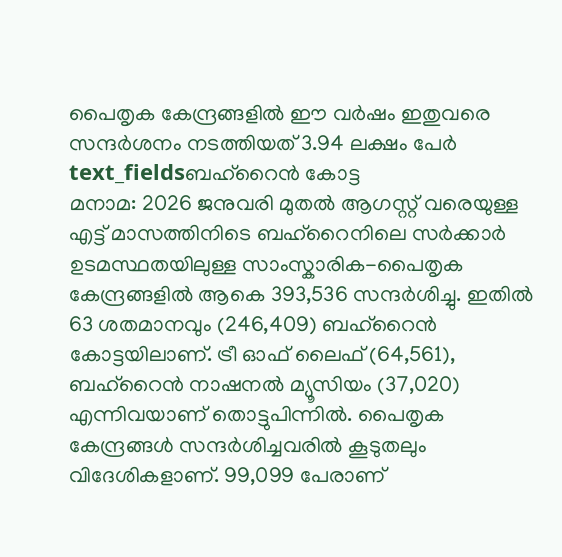പൈതൃക കേന്ദ്രങ്ങളിൽ ഈ വർഷം ഇതുവരെ സന്ദർശനം നടത്തിയത് 3.94 ലക്ഷം പേർ
text_fieldsബഹ്റൈൻ കോട്ട
മനാമ: 2026 ജനുവരി മുതൽ ആഗസ്റ്റ് വരെയുള്ള എട്ട് മാസത്തിനിടെ ബഹ്റൈനിലെ സർക്കാർ ഉടമസ്ഥതയിലുള്ള സാംസ്കാരിക-പൈതൃക കേന്ദ്രങ്ങളിൽ ആകെ 393,536 സന്ദർശിച്ചു. ഇതിൽ 63 ശതമാനവും (246,409) ബഹ്റൈൻ കോട്ടയിലാണ്. ട്രീ ഓഫ് ലൈഫ് (64,561), ബഹ്റൈൻ നാഷനൽ മ്യൂസിയം (37,020) എന്നിവയാണ് തൊട്ടുപിന്നിൽ. പൈതൃക കേന്ദ്രങ്ങൾ സന്ദർശിച്ചവരിൽ കൂടുതലും വിദേശികളാണ്. 99,099 പേരാണ്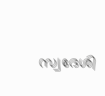സ്വദേശി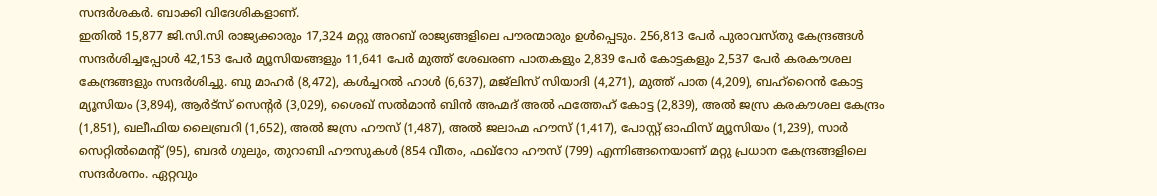സന്ദർശകർ. ബാക്കി വിദേശികളാണ്.
ഇതിൽ 15,877 ജി.സി.സി രാജ്യക്കാരും 17,324 മറ്റു അറബ് രാജ്യങ്ങളിലെ പൗരന്മാരും ഉൾപ്പെടും. 256,813 പേർ പുരാവസ്തു കേന്ദ്രങ്ങൾ സന്ദർശിച്ചപ്പോൾ 42,153 പേർ മ്യൂസിയങ്ങളും 11,641 പേർ മുത്ത് ശേഖരണ പാതകളും 2,839 പേർ കോട്ടകളും 2,537 പേർ കരകൗശല കേന്ദ്രങ്ങളും സന്ദർശിച്ചു. ബു മാഹർ (8,472), കൾച്ചറൽ ഹാൾ (6,637), മജ്ലിസ് സിയാദി (4,271), മുത്ത് പാത (4,209), ബഹ്റൈൻ കോട്ട മ്യൂസിയം (3,894), ആർട്സ് സെന്റർ (3,029), ശൈഖ് സൽമാൻ ബിൻ അഹ്മദ് അൽ ഫത്തേഹ് കോട്ട (2,839), അൽ ജസ്ര കരകൗശല കേന്ദ്രം (1,851), ഖലീഫിയ ലൈബ്രറി (1,652), അൽ ജസ്ര ഹൗസ് (1,487), അൽ ജലാഹ്മ ഹൗസ് (1,417), പോസ്റ്റ് ഓഫിസ് മ്യൂസിയം (1,239), സാർ സെറ്റിൽമെന്റ് (95), ബദർ ഗുലും, തുറാബി ഹൗസുകൾ (854 വീതം, ഫഖ്റോ ഹൗസ് (799) എന്നിങ്ങനെയാണ് മറ്റു പ്രധാന കേന്ദ്രങ്ങളിലെ സന്ദർശനം. ഏറ്റവും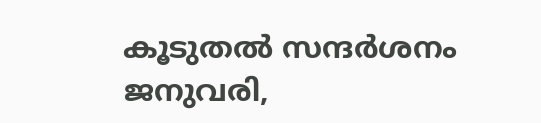കൂടുതൽ സന്ദർശനം ജനുവരി,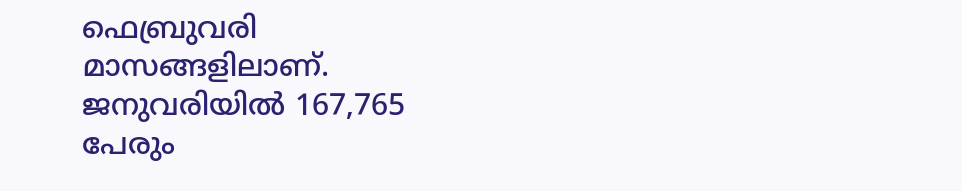ഫെബ്രുവരി മാസങ്ങളിലാണ്. ജനുവരിയിൽ 167,765 പേരും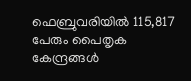ഫെബ്രുവരിയിൽ 115,817 പേരും പൈതൃക കേന്ദ്രങ്ങൾ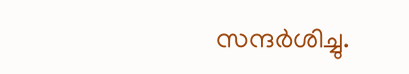സന്ദർശിച്ചു.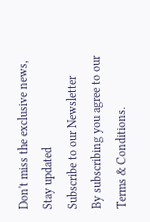Don't miss the exclusive news, Stay updated
Subscribe to our Newsletter
By subscribing you agree to our Terms & Conditions.